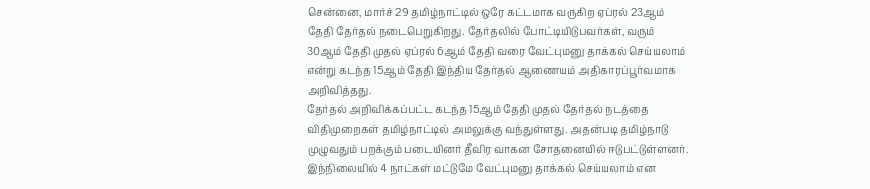சென்னை, மார்ச் 29 தமிழ்நாட்டில் ஒரே கட்டமாக வருகிற ஏப்ரல் 23ஆம் தேதி தேர்தல் நடைபெறுகிறது. தேர்தலில் போட்டியிடுபவர்கள், வரும் 30ஆம் தேதி முதல் ஏப்ரல் 6ஆம் தேதி வரை வேட்புமனு தாக்கல் செய்யலாம் என்று கடந்த 15ஆம் தேதி இந்திய தேர்தல் ஆணையம் அதிகாரப்பூர்வமாக அறிவித்தது.
தேர்தல் அறிவிக்கப்பட்ட கடந்த 15ஆம் தேதி முதல் தேர்தல் நடத்தை விதிமுறைகள் தமிழ்நாட்டில் அமலுக்கு வந்துள்ளது. அதன்படி தமிழ்நாடு முழுவதும் பறக்கும் படையினர் தீவிர வாகன சோதனையில் ஈடுபட்டுள்ளனர். இந்நிலையில் 4 நாட்கள் மட்டுமே வேட்புமனு தாக்கல் செய்யலாம் என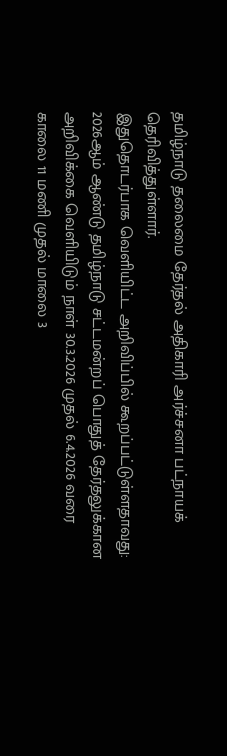தமிழ்நாடு தலைமை தேர்தல் அதிகாரி அர்ச்சனா பட்நாயக் தெரிவித்துள்ளார்.
இதுதொடர்பாக வெளியிட்ட அறிவிப்பில் கூறப்பட்டுள்ளதாவது: 2026ஆம் ஆண்டு தமிழ்நாடு சட்டமன்றப் பொதுத் தேர்தலுக்கான அறிவிக்கை வெளியிடும் நாள் 30.3.2026 முதல் 6.4.2026 வரை காலை 11 மணி முதல் மாலை 3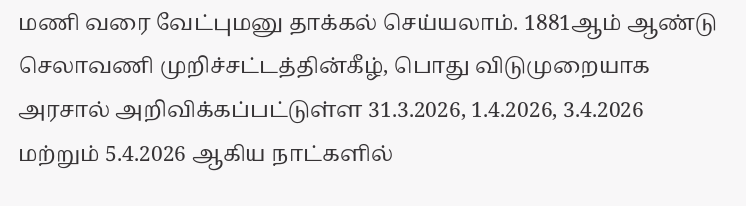மணி வரை வேட்புமனு தாக்கல் செய்யலாம். 1881ஆம் ஆண்டு செலாவணி முறிச்சட்டத்தின்கீழ், பொது விடுமுறையாக அரசால் அறிவிக்கப்பட்டுள்ள 31.3.2026, 1.4.2026, 3.4.2026 மற்றும் 5.4.2026 ஆகிய நாட்களில்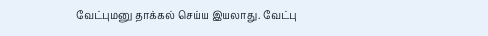வேட்புமனு தாக்கல் செய்ய இயலாது. வேட்பு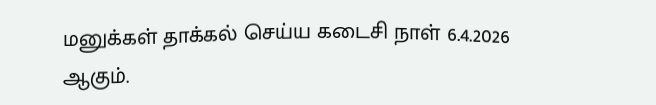மனுக்கள் தாக்கல் செய்ய கடைசி நாள் 6.4.2026 ஆகும்.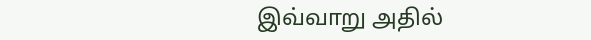இவ்வாறு அதில்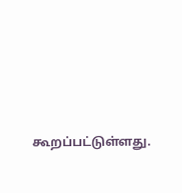கூறப்பட்டுள்ளது.